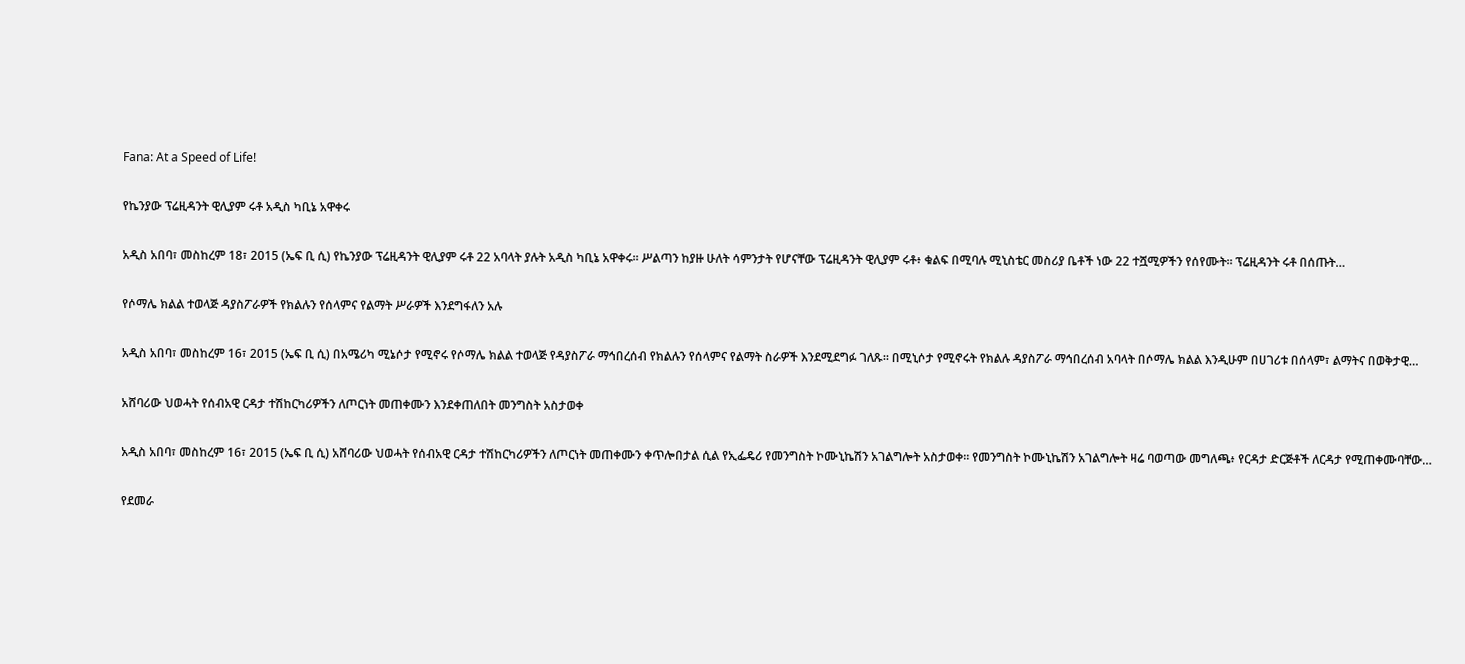Fana: At a Speed of Life!

የኬንያው ፕሬዚዳንት ዊሊያም ሩቶ አዲስ ካቢኔ አዋቀሩ

አዲስ አበባ፣ መስከረም 18፣ 2015 (ኤፍ ቢ ሲ) የኬንያው ፕሬዚዳንት ዊሊያም ሩቶ 22 አባላት ያሉት አዲስ ካቢኔ አዋቀሩ፡፡ ሥልጣን ከያዙ ሁለት ሳምንታት የሆናቸው ፕሬዚዳንት ዊሊያም ሩቶ፥ ቁልፍ በሚባሉ ሚኒስቴር መስሪያ ቤቶች ነው 22 ተሿሚዎችን የሰየሙት፡፡ ፕሬዚዳንት ሩቶ በሰጡት…

የሶማሌ ክልል ተወላጅ ዳያስፖራዎች የክልሉን የሰላምና የልማት ሥራዎች እንደግፋለን አሉ

አዲስ አበባ፣ መስከረም 16፣ 2015 (ኤፍ ቢ ሲ) በአሜሪካ ሚኔሶታ የሚኖሩ የሶማሌ ክልል ተወላጅ የዳያስፖራ ማኅበረሰብ የክልሉን የሰላምና የልማት ስራዎች እንደሚደግፉ ገለጹ። በሚኒሶታ የሚኖሩት የክልሉ ዳያስፖራ ማኅበረሰብ አባላት በሶማሌ ክልል እንዲሁም በሀገሪቱ በሰላም፣ ልማትና በወቅታዊ…

አሸባሪው ህወሓት የሰብአዊ ርዳታ ተሽከርካሪዎችን ለጦርነት መጠቀሙን እንደቀጠለበት መንግስት አስታወቀ

አዲስ አበባ፣ መስከረም 16፣ 2015 (ኤፍ ቢ ሲ) አሸባሪው ህወሓት የሰብአዊ ርዳታ ተሽከርካሪዎችን ለጦርነት መጠቀሙን ቀጥሎበታል ሲል የኢፌዴሪ የመንግስት ኮሙኒኬሽን አገልግሎት አስታወቀ። የመንግስት ኮሙኒኬሽን አገልግሎት ዛሬ ባወጣው መግለጫ፥ የርዳታ ድርጅቶች ለርዳታ የሚጠቀሙባቸው…

የደመራ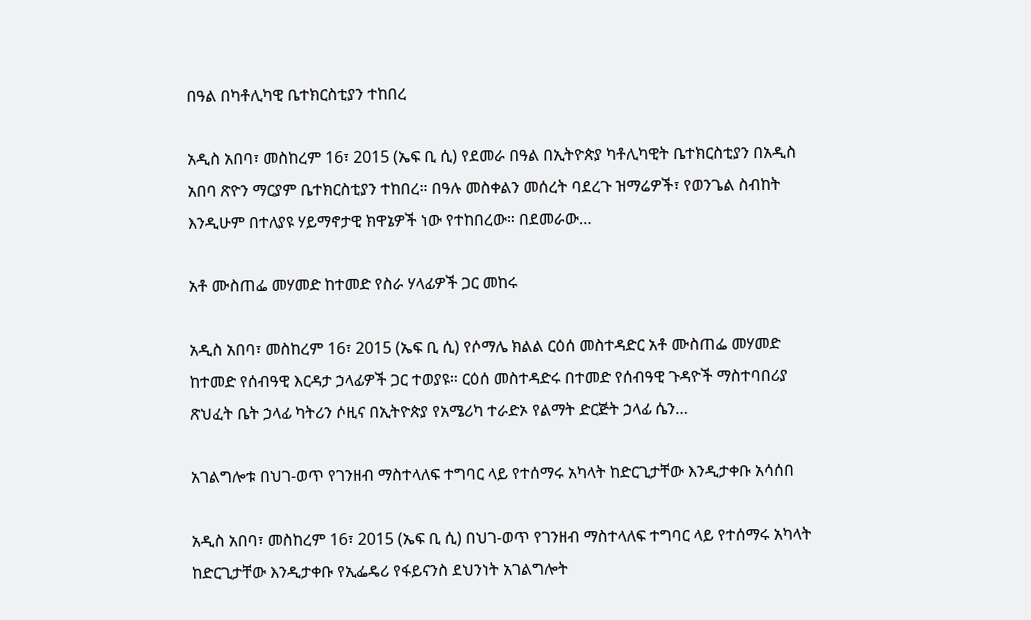በዓል በካቶሊካዊ ቤተክርስቲያን ተከበረ

አዲስ አበባ፣ መስከረም 16፣ 2015 (ኤፍ ቢ ሲ) የደመራ በዓል በኢትዮጵያ ካቶሊካዊት ቤተክርስቲያን በአዲስ አበባ ጽዮን ማርያም ቤተክርስቲያን ተከበረ። በዓሉ መስቀልን መሰረት ባደረጉ ዝማሬዎች፣ የወንጌል ስብከት እንዲሁም በተለያዩ ሃይማኖታዊ ክዋኔዎች ነው የተከበረው። በደመራው…

አቶ ሙስጠፌ መሃመድ ከተመድ የስራ ሃላፊዎች ጋር መከሩ

አዲስ አበባ፣ መስከረም 16፣ 2015 (ኤፍ ቢ ሲ) የሶማሌ ክልል ርዕሰ መስተዳድር አቶ ሙስጠፌ መሃመድ ከተመድ የሰብዓዊ እርዳታ ኃላፊዎች ጋር ተወያዩ። ርዕሰ መስተዳድሩ በተመድ የሰብዓዊ ጉዳዮች ማስተባበሪያ ጽህፈት ቤት ኃላፊ ካትሪን ሶዚና በኢትዮጵያ የአሜሪካ ተራድኦ የልማት ድርጅት ኃላፊ ሴን…

አገልግሎቱ በህገ-ወጥ የገንዘብ ማስተላለፍ ተግባር ላይ የተሰማሩ አካላት ከድርጊታቸው እንዲታቀቡ አሳሰበ

አዲስ አበባ፣ መስከረም 16፣ 2015 (ኤፍ ቢ ሲ) በህገ-ወጥ የገንዘብ ማስተላለፍ ተግባር ላይ የተሰማሩ አካላት ከድርጊታቸው እንዲታቀቡ የኢፌዴሪ የፋይናንስ ደህንነት አገልግሎት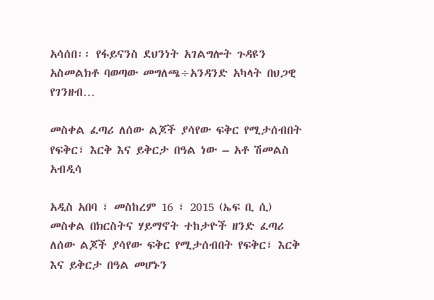አሳሰበ፡፡ የፋይናንስ ደህንነት አገልግሎት ጉዳዩን አስመልክቶ ባወጣው መግለጫ÷አንዳንድ አካላት በህጋዊ የገንዘብ…

መስቀል ፈጣሪ ለሰው ልጆች ያሳየው ፍቅር የሚታሰብበት የፍቅር፣ እርቅ እና ይቅርታ በዓል ነው – አቶ ሽመልስ አብዲሳ

አዲስ አበባ ፣ መስከረም 16 ፣ 2015 (ኤፍ ቢ ሲ) መስቀል በክርስትና ሃይማኖት ተከታዮች ዘንድ ፈጣሪ ለሰው ልጆች ያሳየው ፍቅር የሚታሰብበት የፍቅር፣ እርቅ እና ይቅርታ በዓል መሆኑን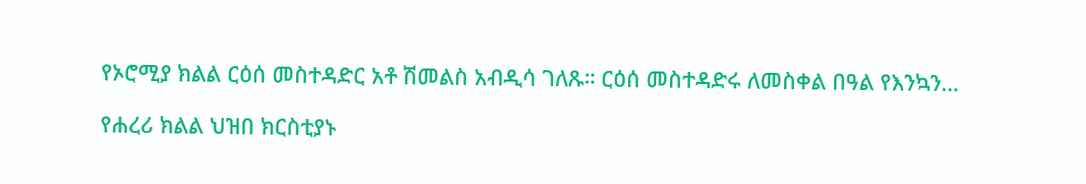የኦሮሚያ ክልል ርዕሰ መስተዳድር አቶ ሽመልስ አብዲሳ ገለጹ። ርዕሰ መስተዳድሩ ለመስቀል በዓል የእንኳን…

የሐረሪ ክልል ህዝበ ክርስቲያኑ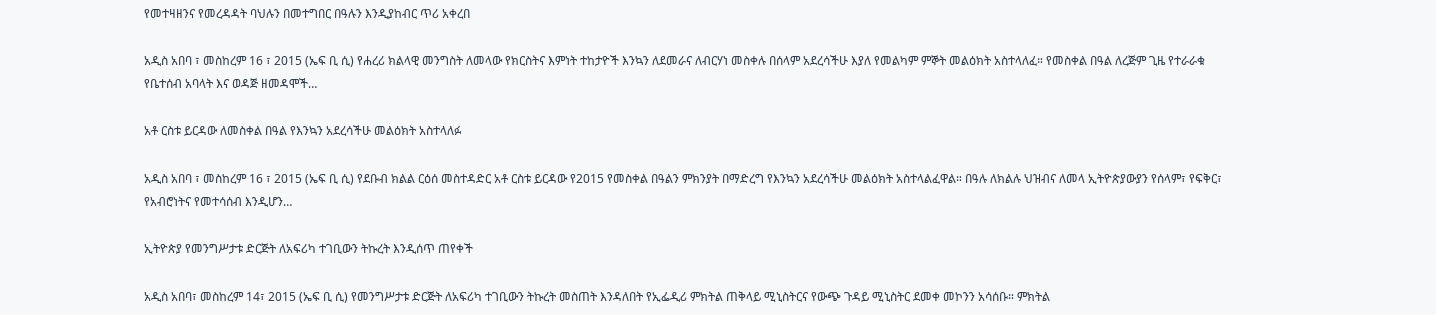የመተዛዘንና የመረዳዳት ባህሉን በመተግበር በዓሉን እንዲያከብር ጥሪ አቀረበ

አዲስ አበባ ፣ መስከረም 16 ፣ 2015 (ኤፍ ቢ ሲ) የሐረሪ ክልላዊ መንግስት ለመላው የክርስትና እምነት ተከታዮች እንኳን ለደመራና ለብርሃነ መስቀሉ በሰላም አደረሳችሁ እያለ የመልካም ምኞት መልዕክት አስተላለፈ። የመስቀል በዓል ለረጅም ጊዜ የተራራቁ የቤተሰብ አባላት እና ወዳጅ ዘመዳሞች…

አቶ ርስቱ ይርዳው ለመስቀል በዓል የእንኳን አደረሳችሁ መልዕክት አስተላለፉ

አዲስ አበባ ፣ መስከረም 16 ፣ 2015 (ኤፍ ቢ ሲ) የደቡብ ክልል ርዕሰ መስተዳድር አቶ ርስቱ ይርዳው የ2015 የመስቀል በዓልን ምክንያት በማድረግ የእንኳን አደረሳችሁ መልዕክት አስተላልፈዋል። በዓሉ ለክልሉ ህዝብና ለመላ ኢትዮጵያውያን የሰላም፣ የፍቅር፣ የአብሮነትና የመተሳሰብ እንዲሆን…

ኢትዮጵያ የመንግሥታቱ ድርጅት ለአፍሪካ ተገቢውን ትኩረት እንዲሰጥ ጠየቀች

አዲስ አበባ፣ መስከረም 14፣ 2015 (ኤፍ ቢ ሲ) የመንግሥታቱ ድርጅት ለአፍሪካ ተገቢውን ትኩረት መስጠት እንዳለበት የኢፌዲሪ ምክትል ጠቅላይ ሚኒስትርና የውጭ ጉዳይ ሚኒስትር ደመቀ መኮንን አሳሰቡ። ምክትል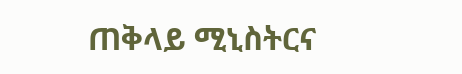ጠቅላይ ሚኒስትርና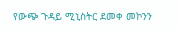የውጭ ጉዳይ ሚኒስትር ደመቀ መኮንን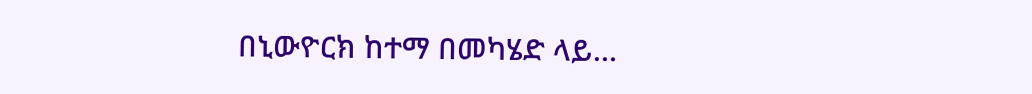በኒውዮርክ ከተማ በመካሄድ ላይ…